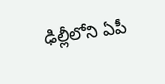ఢిల్లీలోని ఏపీ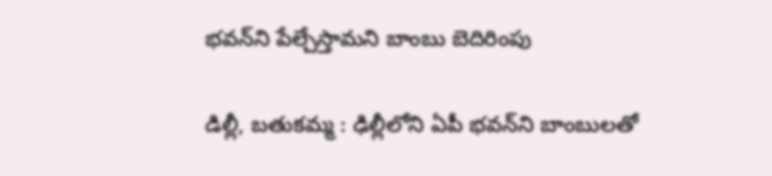భవన్‌ని పేల్చేస్తామని బాంబు బెదిరింపు

డిల్లీ, బతుకమ్మ : ఢిల్లీలోని ఏపీ భవన్‌ని బాంబులతో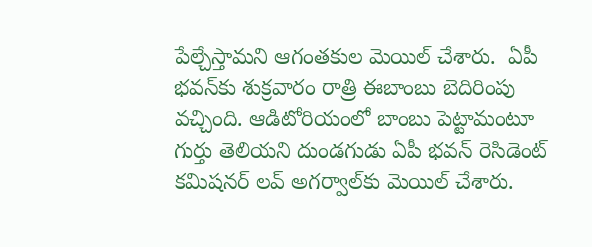పేల్చేస్తామని ఆగంతకుల మెయిల్ చేశారు.  ఏపీ భవన్‌కు శుక్రవారం రాత్రి ఈబాంబు బెదిరింపు వచ్చింది. ఆడిటోరియంలో బాంబు పెట్టామంటూ గుర్తు తెలియని దుండగుడు ఏపీ భవన్‌ రెసిడెంట్‌ కమిషనర్‌ లవ్‌ అగర్వాల్‌కు మెయిల్‌ చేశారు.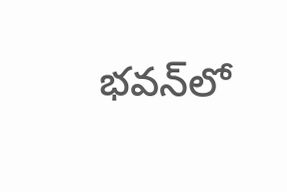భవన్‌లో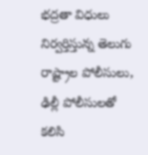భద్రతా విధులు నిర్వర్తిస్తున్న తెలుగు రాష్ట్రాల పోలీసులు, ఢిల్లీ పోలీసులతో కలిసి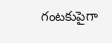గంటకుపైగా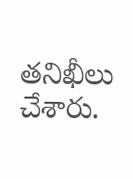తనిఖీలు చేశారు.